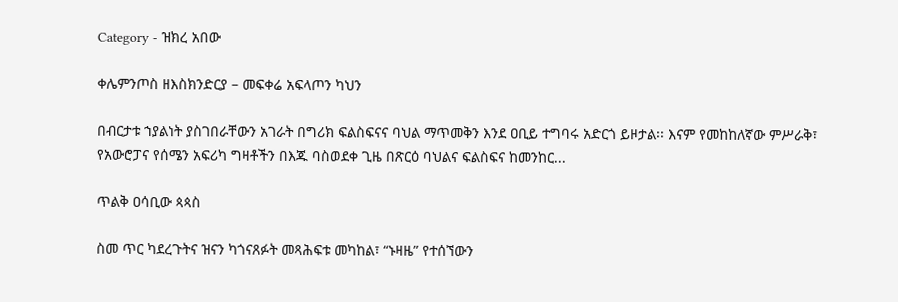Category - ዝክረ አበው

ቀሌምንጦስ ዘእስክንድርያ – መፍቀሬ አፍላጦን ካህን

በብርታቱ ኀያልነት ያስገበራቸውን አገራት በግሪክ ፍልስፍናና ባህል ማጥመቅን እንደ ዐቢይ ተግባሩ አድርጎ ይዞታል፡፡ እናም የመከከለኛው ምሥራቅ፣ የአውሮፓና የሰሜን አፍሪካ ግዛቶችን በእጁ ባስወደቀ ጊዜ በጽርዕ ባህልና ፍልስፍና ከመንከር...

ጥልቅ ዐሳቢው ጳጳስ

ስመ ጥር ካደረጉትና ዝናን ካጎናጸፉት መጻሕፍቱ መካከል፣ “ኑዛዜ” የተሰኘውን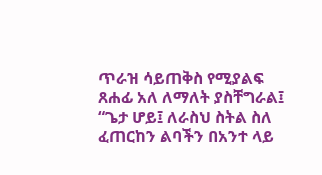ጥራዝ ሳይጠቅስ የሚያልፍ ጸሐፊ አለ ለማለት ያስቸግራል፤ “ጌታ ሆይ፤ ለራስህ ስትል ስለ ፈጠርከን ልባችን በአንተ ላይ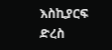እስኪያርፍ ድረስ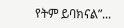የትም ይባክናል”...